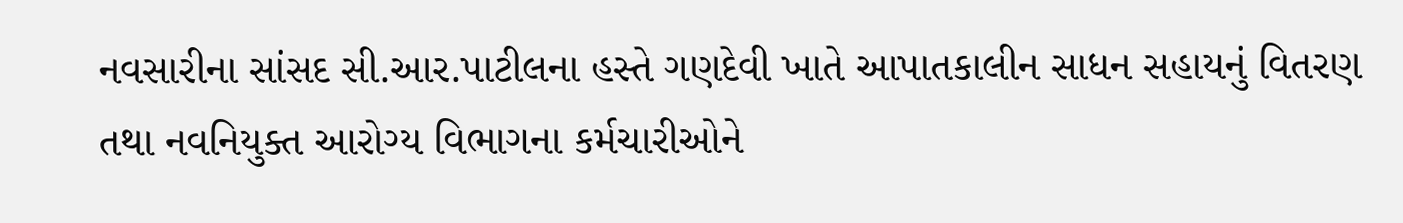નવસારીના સાંસદ સી.આર.પાટીલના હસ્તે ગણદેવી ખાતે આપાતકાલીન સાધન સહાયનું વિતરણ તથા નવનિયુક્ત આરોગ્ય વિભાગના કર્મચારીઓને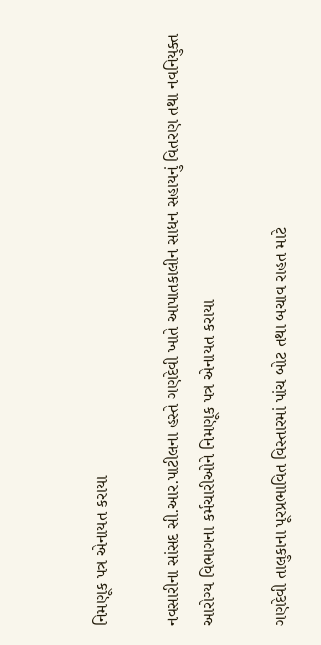નિમણૂક પત્ર એનાયત કરાયા

નવસારીના સાંસદ સી.આર.પાટીલના હસ્તે ગણદેવી ખાતે આપાતકાલીન સાધન સહાયનું વિતરણ તથા નવનિયુક્ત આરોગ્ય વિભાગના કર્મચારીઓને નિમણૂક પત્ર એનાયત કરાયા

ગણદેવી તાલુકાના પૂરપ્રભાવિત વિસ્તારમાં પાંચ બોટ તથા બચાવ રાહત માટે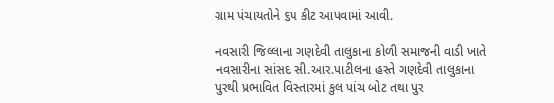ગ્રામ પંચાયતોને ૬૫ કીટ આપવામાં આવી.

નવસારી જિલ્લાના ગણદેવી તાલુકાના કોળી સમાજની વાડી ખાતે નવસારીના સાંસદ સી.આર.પાટીલના હસ્તે ગણદેવી તાલુકાના પુરથી પ્રભાવિત વિસ્તારમાં કુલ પાંચ બોટ તથા પુર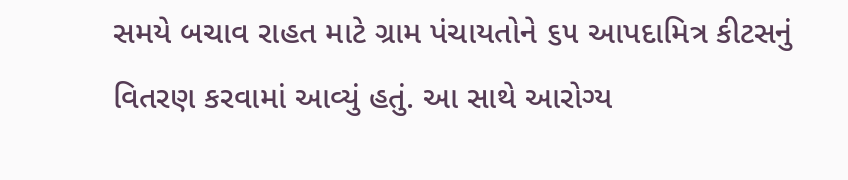સમયે બચાવ રાહત માટે ગ્રામ પંચાયતોને ૬૫ આપદામિત્ર કીટસનું વિતરણ કરવામાં આવ્યું હતું. આ સાથે આરોગ્ય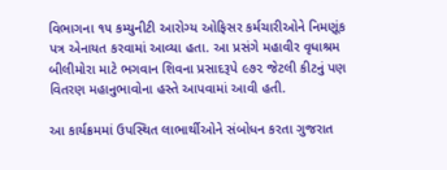વિભાગના ૧૫ કમ્યુનીટી આરોગ્ય ઓફિસર કર્મચારીઓને નિમણૂંક પત્ર એનાયત કરવામાં આવ્યા હતા. આ પ્રસંગે મહાવીર વૃધાશ્રમ બીલીમોરા માટે ભગવાન શિવના પ્રસાદરૂપે ૯૭૨ જેટલી કીટનું પણ વિતરણ મહાનુભાવોના હસ્તે આપવામાં આવી હતી.

આ કાર્યક્રમમાં ઉપસ્થિત લાભાર્થીઓને સંબોધન કરતા ગુજરાત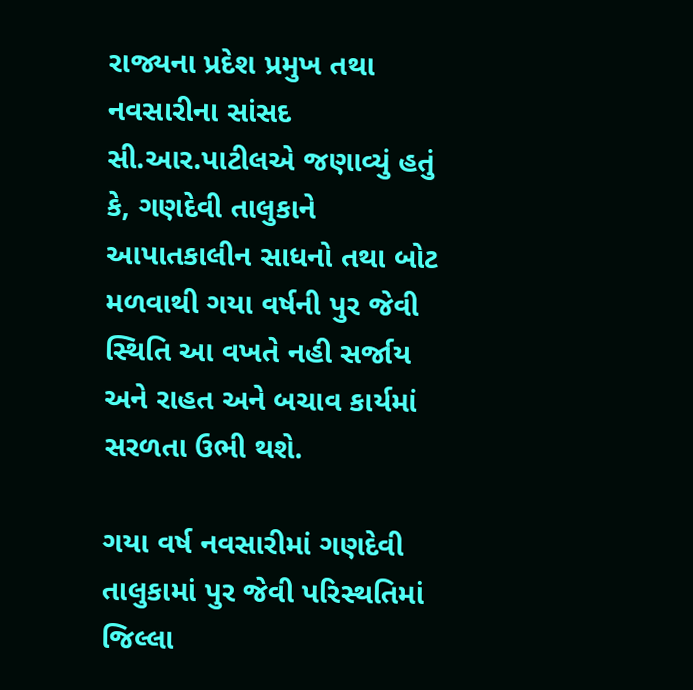રાજ્યના પ્રદેશ પ્રમુખ તથા નવસારીના સાંસદ સી.આર.પાટીલએ જણાવ્યું હતું કે, ગણદેવી તાલુકાને આપાતકાલીન સાધનો તથા બોટ મળવાથી ગયા વર્ષની પુર જેવી સ્થિતિ આ વખતે નહી સર્જાય અને રાહત અને બચાવ કાર્યમાં સરળતા ઉભી થશે.

ગયા વર્ષ નવસારીમાં ગણદેવી તાલુકામાં પુર જેવી પરિસ્થતિમાં જિલ્લા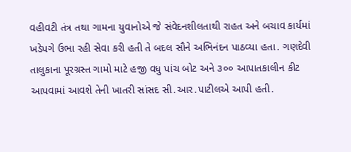વહીવટી તંત્ર તથા ગામના યુવાનોએ જે સંવેદનશીલતાથી રાહત અને બચાવ કાર્યમાં ખડેપગે ઉભા રહી સેવા કરી હતી તે બદલ સૌને અભિનંદન પાઠવ્યા હતા. ગણદેવી તાલુકાના પૂરગ્રસ્ત ગામો માટે હજી વધુ પાંચ બોટ અને ૩૦૦ આપાતકાલીન કીટ આપવામાં આવશે તેની ખાતરી સાંસદ સી.આર.પાટીલએ આપી હતી.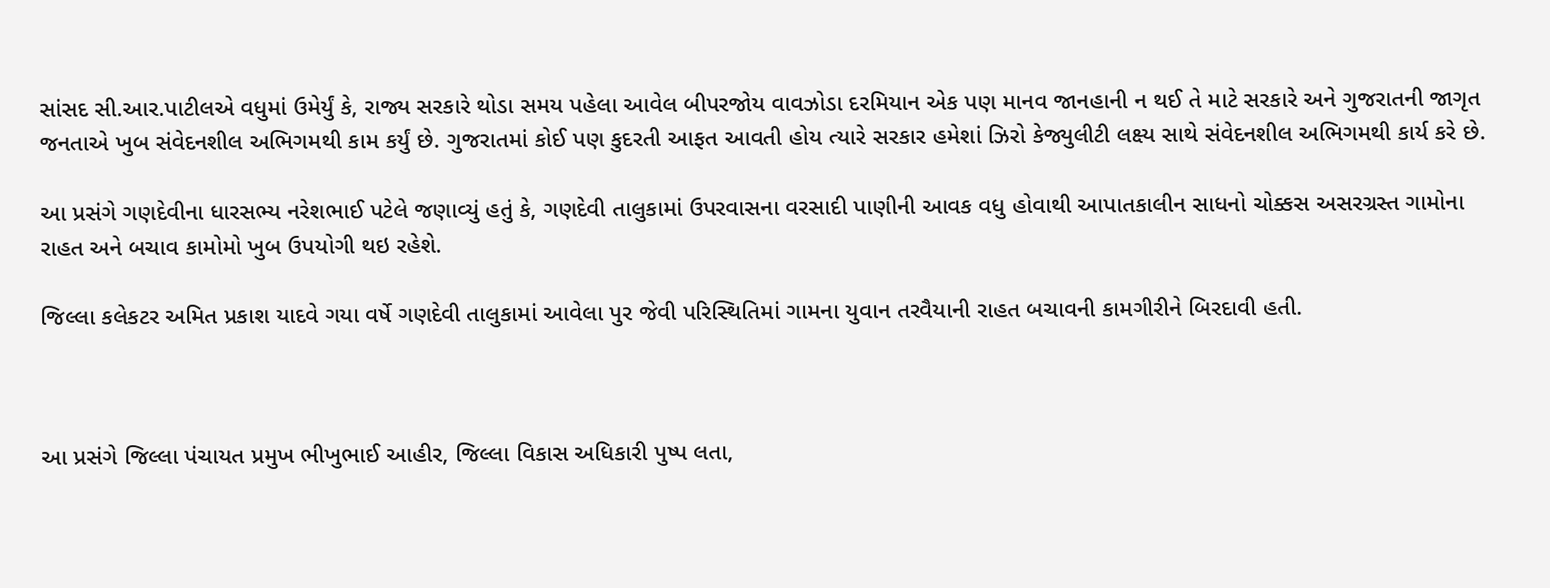સાંસદ સી.આર.પાટીલએ વધુમાં ઉમેર્યું કે, રાજ્ય સરકારે થોડા સમય પહેલા આવેલ બીપરજોય વાવઝોડા દરમિયાન એક પણ માનવ જાનહાની ન થઈ તે માટે સરકારે અને ગુજરાતની જાગૃત જનતાએ ખુબ સંવેદનશીલ અભિગમથી કામ કર્યું છે. ગુજરાતમાં કોઈ પણ કુદરતી આફત આવતી હોય ત્યારે સરકાર હમેશાં ઝિરો કેજ્યુલીટી લક્ષ્ય સાથે સંવેદનશીલ અભિગમથી કાર્ય કરે છે.

આ પ્રસંગે ગણદેવીના ધારસભ્ય નરેશભાઈ પટેલે જણાવ્યું હતું કે, ગણદેવી તાલુકામાં ઉપરવાસના વરસાદી પાણીની આવક વધુ હોવાથી આપાતકાલીન સાધનો ચોક્કસ અસરગ્રસ્ત ગામોના રાહત અને બચાવ કામોમો ખુબ ઉપયોગી થઇ રહેશે.

જિલ્લા કલેકટર અમિત પ્રકાશ યાદવે ગયા વર્ષે ગણદેવી તાલુકામાં આવેલા પુર જેવી પરિસ્થિતિમાં ગામના યુવાન તરવૈયાની રાહત બચાવની કામગીરીને બિરદાવી હતી.



આ પ્રસંગે જિલ્લા પંચાયત પ્રમુખ ભીખુભાઈ આહીર, જિલ્લા વિકાસ અધિકારી પુષ્પ લતા,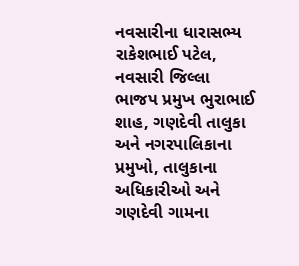નવસારીના ધારાસભ્ય રાકેશભાઈ પટેલ, નવસારી જિલ્લા ભાજપ પ્રમુખ ભુરાભાઈ શાહ, ગણદેવી તાલુકા અને નગરપાલિકાના પ્રમુખો, તાલુકાના અધિકારીઓ અને ગણદેવી ગામના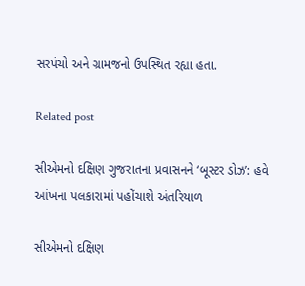સરપંચો અને ગ્રામજનો ઉપસ્થિત રહ્યા હતા.

Related post

સીએમનો દક્ષિણ ગુજરાતના પ્રવાસનને ‘બૂસ્ટર ડોઝ’: હવે આંખના પલકારામાં પહોંચાશે અંતરિયાળ

સીએમનો દક્ષિણ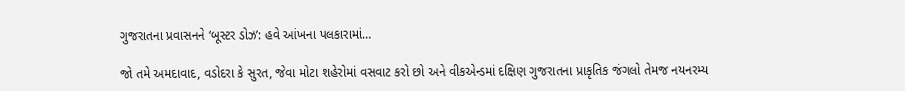ગુજરાતના પ્રવાસનને ‘બૂસ્ટર ડોઝ’: હવે આંખના પલકારામાં…

જો તમે અમદાવાદ, વડોદરા કે સુરત, જેવા મોટા શહેરોમાં વસવાટ કરો છો અને વીકએન્ડમાં દક્ષિણ ગુજરાતના પ્રાકૃતિક જંગલો તેમજ નયનરમ્ય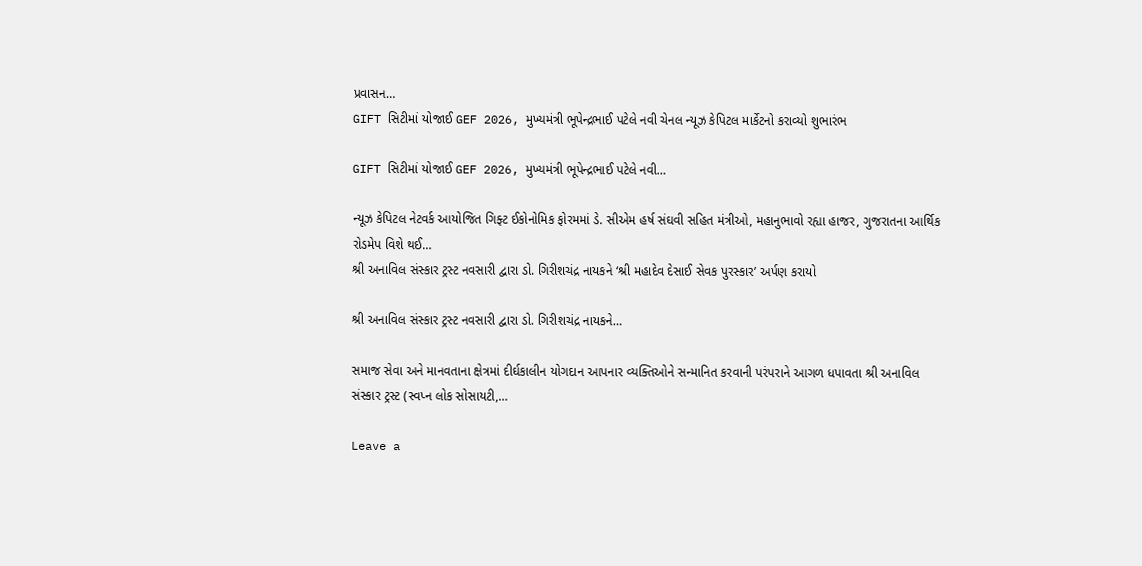પ્રવાસન…
GIFT સિટીમાં યોજાઈ GEF 2026, મુખ્યમંત્રી ભૂપેન્દ્રભાઈ પટેલે નવી ચેનલ ન્યૂઝ કેપિટલ માર્કેટનો કરાવ્યો શુભારંભ

GIFT સિટીમાં યોજાઈ GEF 2026, મુખ્યમંત્રી ભૂપેન્દ્રભાઈ પટેલે નવી…

ન્યૂઝ કેપિટલ નેટવર્ક આયોજિત ગિફ્ટ ઈકોનોમિક ફોરમમાં ડે. સીએમ હર્ષ સંઘવી સહિત મંત્રીઓ, મહાનુભાવો રહ્યા હાજર, ગુજરાતના આર્થિક રોડમેપ વિશે થઈ…
શ્રી અનાવિલ સંસ્કાર ટ્રસ્ટ નવસારી દ્વારા ડો. ગિરીશચંદ્ર નાયકને ‘શ્રી મહાદેવ દેસાઈ સેવક પુરસ્કાર’ અર્પણ કરાયો

શ્રી અનાવિલ સંસ્કાર ટ્રસ્ટ નવસારી દ્વારા ડો. ગિરીશચંદ્ર નાયકને…

સમાજ સેવા અને માનવતાના ક્ષેત્રમાં દીર્ઘકાલીન યોગદાન આપનાર વ્યક્તિઓને સન્માનિત કરવાની પરંપરાને આગળ ધપાવતા શ્રી અનાવિલ સંસ્કાર ટ્રસ્ટ (સ્વપ્ન લોક સોસાયટી,…

Leave a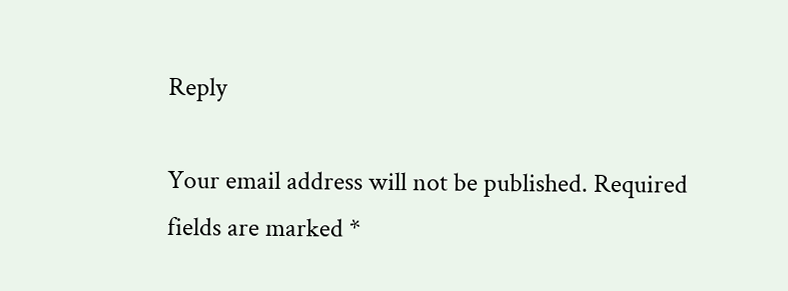Reply

Your email address will not be published. Required fields are marked *